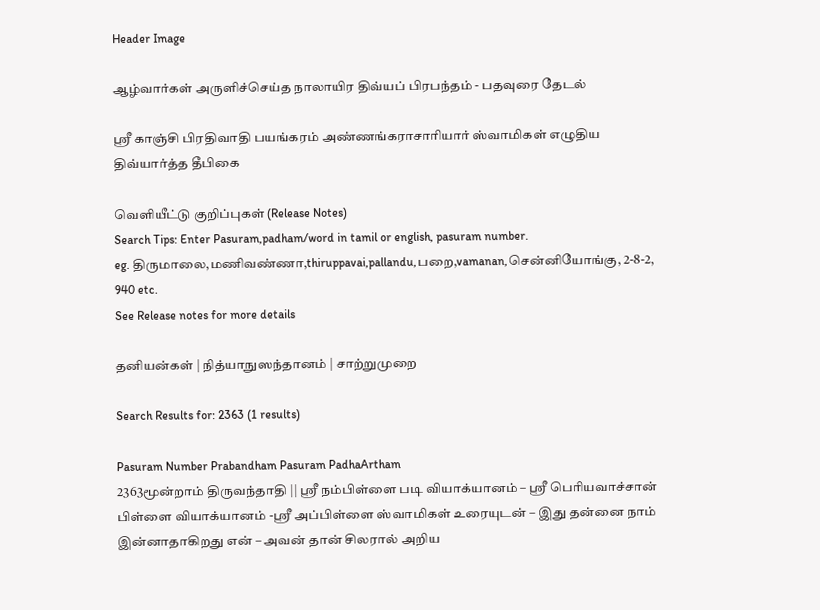Header Image

ஆழ்வார்கள் அருளிச்செய்த நாலாயிர திவ்யப் பிரபந்தம் - பதவுரை தேடல்

ஸ்ரீ காஞ்சி பிரதிவாதி பயங்கரம் அண்ணங்கராசாரியார் ஸ்வாமிகள் எழுதிய திவ்யார்த்த தீபிகை

வெளியீட்டு குறிப்புகள் (Release Notes)
Search Tips: Enter Pasuram,padham/word in tamil or english, pasuram number.
eg. திருமாலை,மணிவண்ணா,thiruppavai,pallandu,பறை,vamanan,சென்னியோங்கு, 2-8-2, 940 etc.
See Release notes for more details

தனியன்கள் | நித்யாநுஸந்தானம் | சாற்றுமுறை

Search Results for: 2363 (1 results)

Pasuram Number Prabandham Pasuram PadhaArtham
2363மூன்றாம் திருவந்தாதி || ஸ்ரீ நம்பிள்ளை படி வியாக்யானம் – ஸ்ரீ பெரியவாச்சான் பிள்ளை வியாக்யானம் -ஸ்ரீ அப்பிள்ளை ஸ்வாமிகள் உரையுடன் – இது தன்னை நாம் இன்னாதாகிறது என் – அவன் தான் சிலரால் அறிய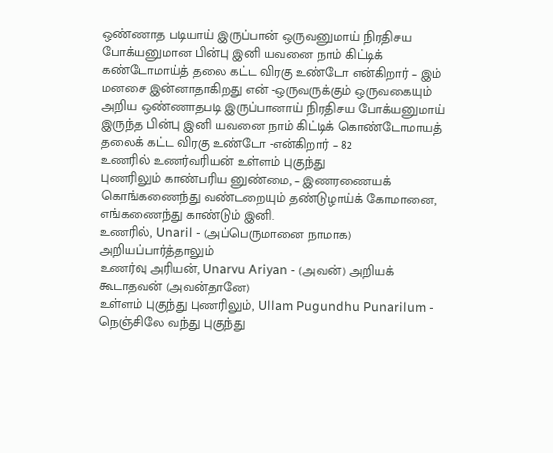ஒண்ணாத படியாய் இருப்பான் ஒருவனுமாய் நிரதிசய போக்யனுமான பின்பு இனி யவனை நாம் கிட்டிக் கண்டோமாய்த் தலை கட்ட விரகு உண்டோ என்கிறார் – இம் மனசை இன்னாதாகிறது என் -ஒருவருக்கும் ஒருவகையும் அறிய ஒண்ணாதபடி இருப்பானாய் நிரதிசய போக்யனுமாய் இருந்த பின்பு இனி யவனை நாம் கிட்டிக் கொண்டோமாயத் தலைக் கட்ட விரகு உண்டோ -என்கிறார் – 82
உணரில் உணர்வரியன் உள்ளம் புகுந்து
புணரிலும் காண்பரிய னுண்மை, – இணரணையக்
கொங்கணைந்து வண்டறையும் தண்டுழாய்க் கோமானை,
எங்கணைந்து காண்டும் இனி.
உணரில், Unaril - (அப்பெருமானை நாமாக) அறியப்பார்த்தாலும்
உணர்வு அரியன், Unarvu Ariyan - (அவன்) அறியக் கூடாதவன் (அவன்தானே)
உள்ளம் புகுந்து புணரிலும், Ullam Pugundhu Punarilum - நெஞ்சிலே வந்து புகுந்து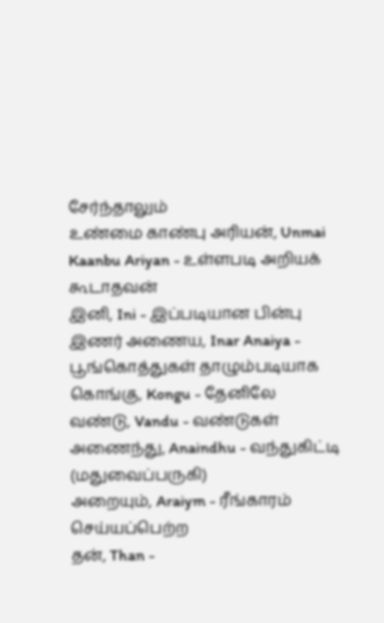சேர்ந்தாலும்
உண்மை காண்பு அரியன், Unmai Kaanbu Ariyan - உள்ளபடி அறியக் கூடாதவன்
இனி, Ini - இப்படியான பின்பு
இணர் அணைய, Inar Anaiya - பூங்கொத்துகள் தாழும்படியாக
கொங்கு, Kongu - தேனிலே
வண்டு, Vandu - வண்டுகள்
அணைந்து, Anaindhu - வந்துகிட்டி (மதுவைப்பருகி)
அறையும், Araiym - ரீங்காரம் செய்யப்பெற்ற
தன், Than -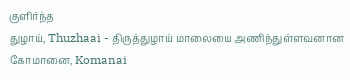குளிர்ந்த
துழாய், Thuzhaai - திருத்துழாய் மாலையை அணிந்துள்ளவனான
கோமானை, Komanai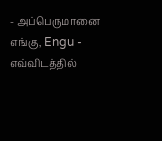- அப்பெருமானை
எங்கு, Engu - எவ்விடத்தில்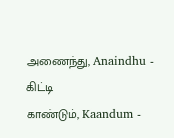அணைந்து, Anaindhu - கிட்டி
காண்டும், Kaandum -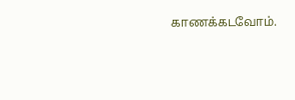காணக்கடவோம்.